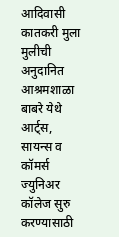आदिवासी कातकरी मुला मुलीची अनुदानित आश्रमशाळा बाबरे येथे आर्ट्स, सायन्स व कॉमर्स ज्युनिअर कॉलेज सुरु करण्यासाठी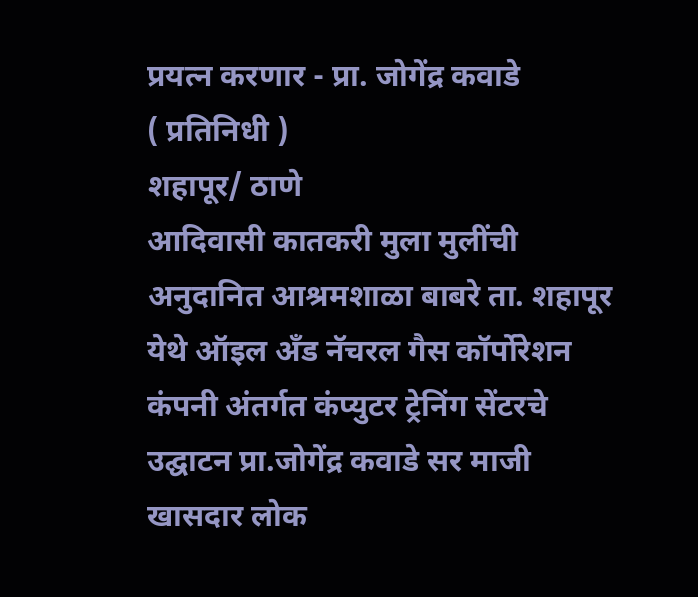प्रयत्न करणार - प्रा. जोगेंद्र कवाडे
( प्रतिनिधी )
शहापूर/ ठाणे
आदिवासी कातकरी मुला मुलींची अनुदानित आश्रमशाळा बाबरे ता. शहापूर येथे ऑइल अँड नॅचरल गैस कॉर्पोरेशन कंपनी अंतर्गत कंप्युटर ट्रेनिंग सेंटरचे उद्घाटन प्रा.जोगेंद्र कवाडे सर माजी खासदार लोक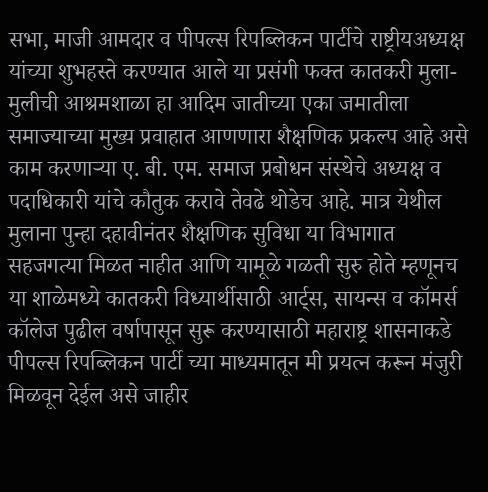सभा, माजी आमदार व पीपल्स रिपब्लिकन पार्टीचे राष्ट्रीयअध्यक्ष यांच्या शुभहस्ते करण्यात आले या प्रसंगी फक्त कातकरी मुला- मुलीची आश्रमशाळा हा आदिम जातीच्या एका जमातीला समाज्याच्या मुख्य प्रवाहात आणणारा शैक्षणिक प्रकल्प आहे असे काम करणाऱ्या ए. बी. एम. समाज प्रबोधन संस्थेचे अध्यक्ष व पदाधिकारी यांचे कौतुक करावे तेवढे थोडेच आहे. मात्र येथील मुलाना पुन्हा दहावीनंतर शैक्षणिक सुविधा या विभागात सहजगत्या मिळत नाहीत आणि यामूळे गळती सुरु होते म्हणूनच या शाळेमध्ये कातकरी विध्यार्थीसाठी आर्ट्स, सायन्स व कॉमर्स कॉलेज पुढील वर्षापासून सुरू करण्यासाठी महाराष्ट्र शासनाकडे पीपल्स रिपब्लिकन पार्टी च्या माध्यमातून मी प्रयत्न करून मंजुरी मिळवून देईल असे जाहीर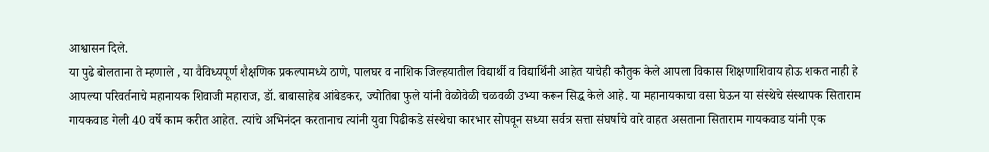आश्वासन दिले.
या पुढे बोलताना ते म्हणाले , या वैविध्यपूर्ण शैक्षणिक प्रकल्पामध्ये ठाणे, पालघर व नाशिक जिल्हयातील विद्यार्थी व विद्यार्थिनी आहेत याचेही कौतुक केले आपला विकास शिक्षणाशिवाय होऊ शकत नाही हे आपल्या परिवर्तनाचे महानायक शिवाजी महाराज, डॉ. बाबासाहेब आंबेडकर, ज्योतिबा फुले यांनी वेळोवेळी चळवळी उभ्या करून सिद्ध केले आहे. या महानायकाचा वसा घेऊन या संस्थेचे संस्थापक सिताराम गायकवाड गेली 40 वर्षे काम करीत आहेत. त्यांचे अभिनंदन करतानाच त्यांनी युवा पिढीकडे संस्थेचा कारभार सोपवून सध्या सर्वत्र सत्ता संघर्षाचे वारे वाहत असताना सिताराम गायकवाड यांनी एक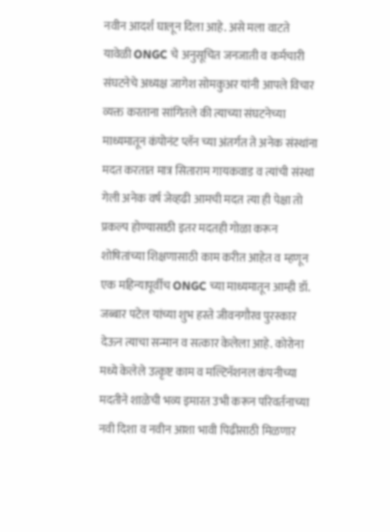नवीन आदर्श घालून दिला आहे. असे मला वाटते यावेळी ONGC चे अनुसूचित जनजाती व कर्मचारी संघटनेचे अध्यक्ष जागेश सोमकुअर यांनी आपले विचार व्यक्त करताना सांगितले की त्याच्या संघटनेच्या माध्यमातून कंपोनंट प्लॅन च्या अंतर्गत ते अनेक संस्थांना मदत करतात मात्र सिताराम गायकवाड व त्यांची संस्था गेली अनेक वर्ष जेव्हढी आमची मदत त्या ही पेक्षा तो प्रकल्प होण्यासाठी इतर मदतही गोळा करून शोषितांच्या शिक्षणासाठी काम करीत आहेत व म्हणून एक महिन्यापूर्वीच ONGC च्या माध्यमातून आम्ही डॉ. जब्बार पटेल यांच्या शुभ हस्ते जीवनगौरव पुरस्कार देऊन त्याचा सन्मान व सत्कार केलेला आहे. कोरोना मध्ये केलेले उत्कृष्ट काम व मल्टिनॅशनल कंपनीच्या मदतीने शाळेची भव्य इमारत उभी करून परिवर्तनाच्या नवी दिशा व नवीन आशा भावी पिढीसाठी मिळणार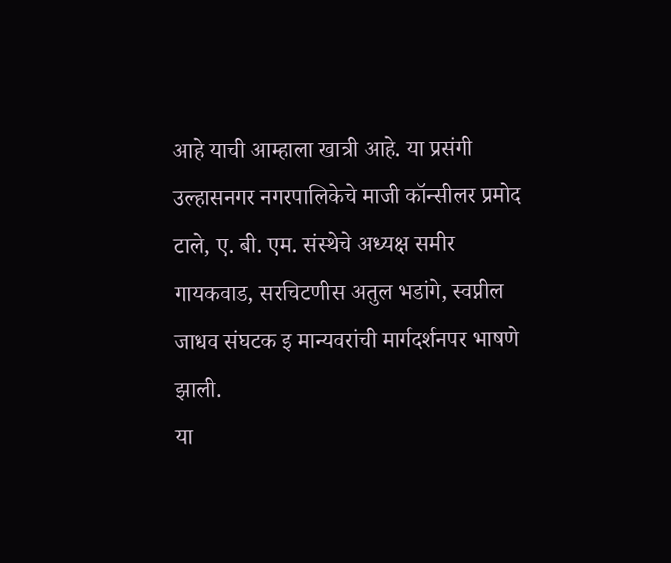आहे याची आम्हाला खात्री आहे. या प्रसंगी उल्हासनगर नगरपालिकेचे माजी कॉन्सीलर प्रमोद टाले, ए. बी. एम. संस्थेचे अध्यक्ष समीर गायकवाड, सरचिटणीस अतुल भडांगे, स्वप्नील जाधव संघटक इ मान्यवरांची मार्गदर्शनपर भाषणे झाली.
या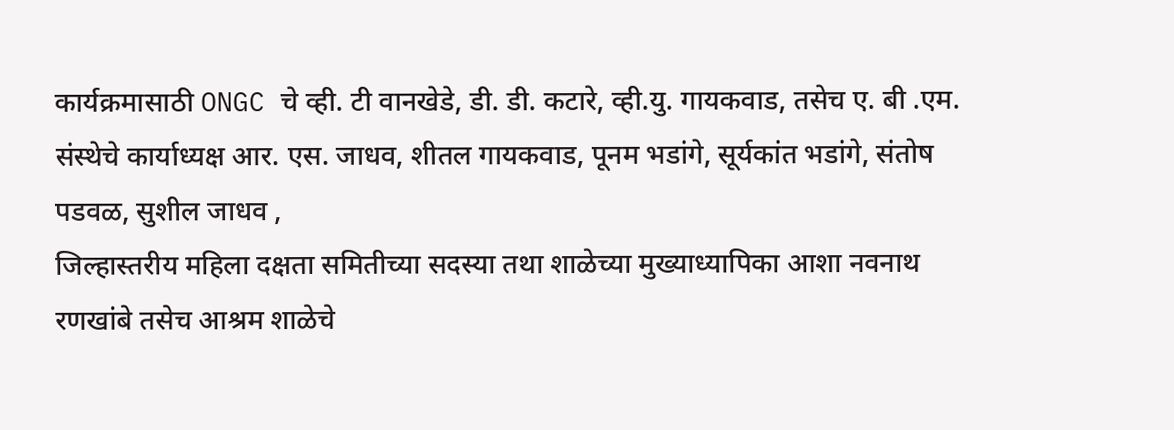कार्यक्रमासाठी ONGC चे व्ही. टी वानखेडे, डी. डी. कटारे, व्ही.यु. गायकवाड, तसेच ए. बी .एम. संस्थेचे कार्याध्यक्ष आर. एस. जाधव, शीतल गायकवाड, पूनम भडांगे, सूर्यकांत भडांगे, संतोष पडवळ, सुशील जाधव ,
जिल्हास्तरीय महिला दक्षता समितीच्या सदस्या तथा शाळेच्या मुख्याध्यापिका आशा नवनाथ रणखांबे तसेच आश्रम शाळेचे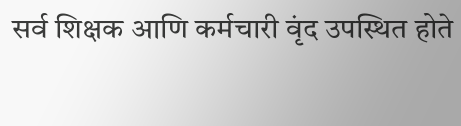सर्व शिक्षक आणि कर्मचारी वृंद उपस्थित होते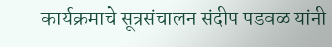कार्यक्रमाचे सूत्रसंचालन संदीप पडवळ यांनी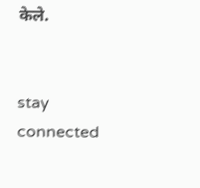केले.


stay connected